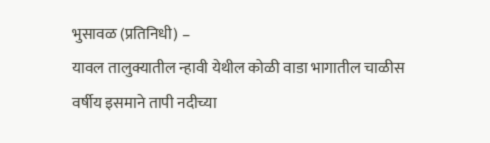भुसावळ (प्रतिनिधी) –
यावल तालुक्यातील न्हावी येथील कोळी वाडा भागातील चाळीस वर्षीय इसमाने तापी नदीच्या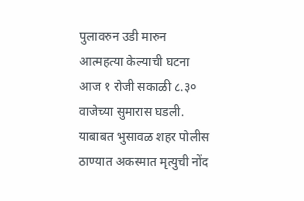पुलावरुन उडी मारुन आत्महत्या केल्याची घटना आज १ रोजी सकाळी ८.३० वाजेच्या सुमारास घडली. याबाबत भुसावळ शहर पोलीस ठाण्यात अकस्मात मृत्युची नोंद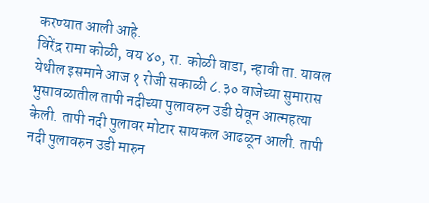करण्यात आली आहे.
विरेंद्र रामा कोळी, वय ४०, रा. कोळी वाडा, न्हावी ता. यावल येथील इसमाने आज १ रोजी सकाळी ८.३० वाजेच्या सुमारास भुसावळातील तापी नदीच्या पुलावरुन उडी घेवून आत्महत्या केली. तापी नदी पुलावर मोटार सायकल आढळून आली. तापी नदी पुलावरुन उडी मारुन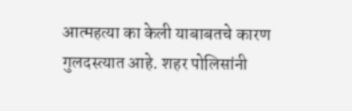आत्महत्या का केली याबाबतचे कारण गुलदस्त्यात आहे. शहर पोलिसांनी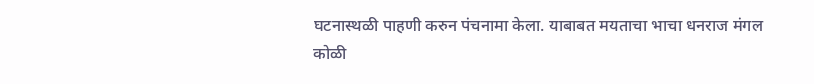घटनास्थळी पाहणी करुन पंचनामा केला. याबाबत मयताचा भाचा धनराज मंगल कोळी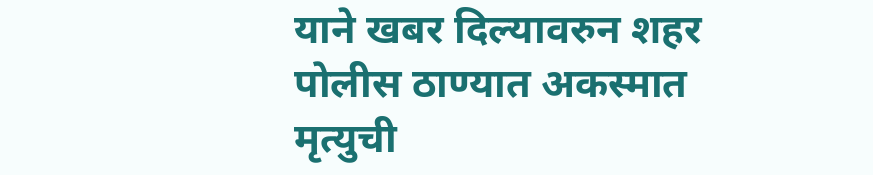याने खबर दिल्यावरुन शहर पोलीस ठाण्यात अकस्मात मृत्युची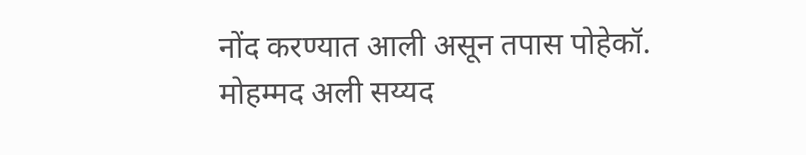नोंद करण्यात आली असून तपास पोहेकॉ. मोहम्मद अली सय्यद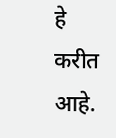हे करीत आहे.